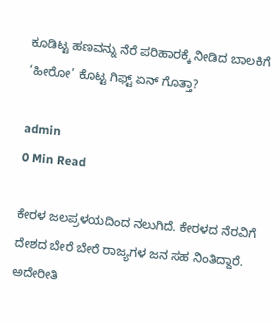ಕೂಡಿಟ್ಟ ಹಣವನ್ನು ನೆರೆ ಪರಿಹಾರಕ್ಕೆ ನೀಡಿದ ಬಾಲಕಿಗೆ ‘ಹೀರೋ’ ಕೊಟ್ಟ ಗಿಫ್ಟ್ ಏನ್ ಗೊತ್ತಾ?

admin
0 Min Read

ಕೇರಳ ಜಲಪ್ರಳಯದಿಂದ ನಲುಗಿದೆ. ಕೇರಳದ ನೆರವಿಗೆ ದೇಶದ ಬೇರೆ ಬೇರೆ ರಾಜ್ಯಗಳ ಜನ ಸಹ ನಿಂತಿದ್ದಾರೆ.
ಅದೇರೀತಿ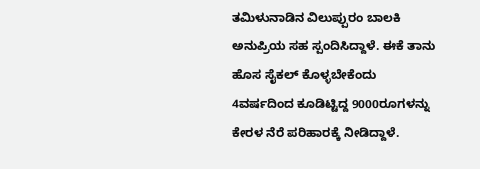ತಮಿಳುನಾಡಿನ ವಿಲುಪ್ಪುರಂ ಬಾಲಕಿ ಅನುಪ್ರಿಯ ಸಹ ಸ್ಪಂದಿಸಿದ್ದಾಳೆ. ಈಕೆ ತಾನು ಹೊಸ ಸೈಕಲ್ ಕೊಳ್ಳಬೇಕೆಂದು 4ವರ್ಷದಿಂದ ಕೂಡಿಟ್ಟಿದ್ದ 9000ರೂಗಳನ್ನು ಕೇರಳ ನೆರೆ ಪರಿಹಾರಕ್ಕೆ ನೀಡಿದ್ದಾಳೆ.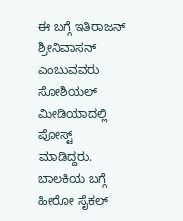ಈ ಬಗ್ಗೆ ಇತಿರಾಜನ್ ಶ್ರೀನಿವಾಸನ್ ಎಂಬುವವರು ಸೋಶಿಯಲ್ ಮೀಡಿಯಾದಲ್ಲಿ ಪೋಸ್ಟ್ ಮಾಡಿದ್ದರು. ಬಾಲಕಿಯ ಬಗ್ಗೆ ಹೀರೋ ಸೈಕಲ್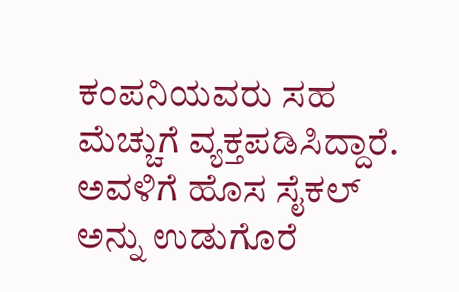ಕಂಪನಿಯವರು ಸಹ ಮೆಚ್ಚುಗೆ ವ್ಯಕ್ತಪಡಿಸಿದ್ದಾರೆ. ಅವಳಿಗೆ ಹೊಸ ಸೈಕಲ್ ಅನ್ನು ಉಡುಗೊರೆ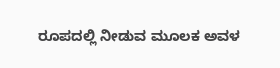ರೂಪದಲ್ಲಿ ನೀಡುವ ಮೂಲಕ ಅವಳ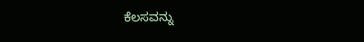ಕೆಲಸವನ್ನು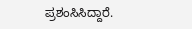ಪ್ರಶಂಸಿಸಿದ್ದಾರೆ.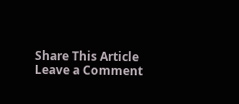Share This Article
Leave a Comment